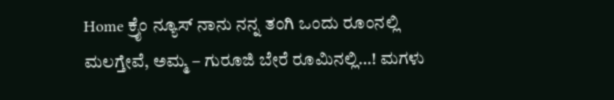Home ಕ್ರೈಂ ನ್ಯೂಸ್ ನಾನು ನನ್ನ ತಂಗಿ ಒಂದು ರೂಂನಲ್ಲಿ ಮಲಗ್ತೇವೆ, ಅಮ್ಮ – ಗುರೂಜಿ ಬೇರೆ ರೂಮಿನಲ್ಲಿ…! ಮಗಳು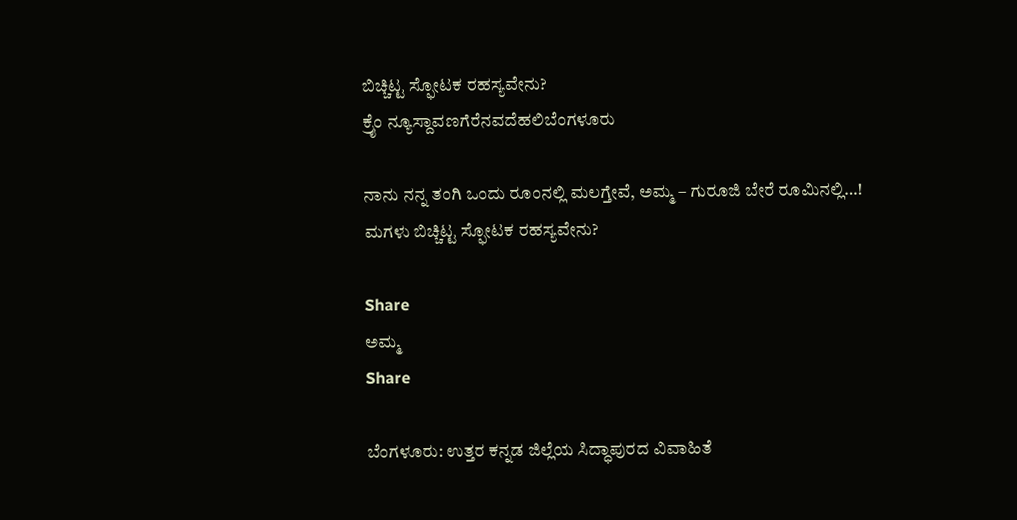ಬಿಚ್ಚಿಟ್ಟ ಸ್ಫೋಟಕ ರಹಸ್ಯವೇನು?
ಕ್ರೈಂ ನ್ಯೂಸ್ದಾವಣಗೆರೆನವದೆಹಲಿಬೆಂಗಳೂರು

ನಾನು ನನ್ನ ತಂಗಿ ಒಂದು ರೂಂನಲ್ಲಿ ಮಲಗ್ತೇವೆ, ಅಮ್ಮ – ಗುರೂಜಿ ಬೇರೆ ರೂಮಿನಲ್ಲಿ…! ಮಗಳು ಬಿಚ್ಚಿಟ್ಟ ಸ್ಫೋಟಕ ರಹಸ್ಯವೇನು?

Share
ಅಮ್ಮ
Share

ಬೆಂಗಳೂರು: ಉತ್ತರ ಕನ್ನಡ ಜಿಲ್ಲೆಯ ಸಿದ್ಧಾಪುರದ ವಿವಾಹಿತೆ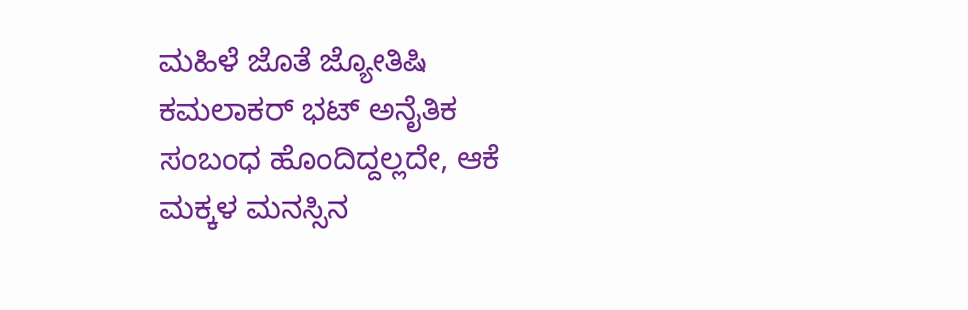ಮಹಿಳೆ ಜೊತೆ ಜ್ಯೋತಿಷಿ ಕಮಲಾಕರ್ ಭಟ್ ಅನೈತಿಕ ಸಂಬಂಧ ಹೊಂದಿದ್ದಲ್ಲದೇ, ಆಕೆ ಮಕ್ಕಳ ಮನಸ್ಸಿನ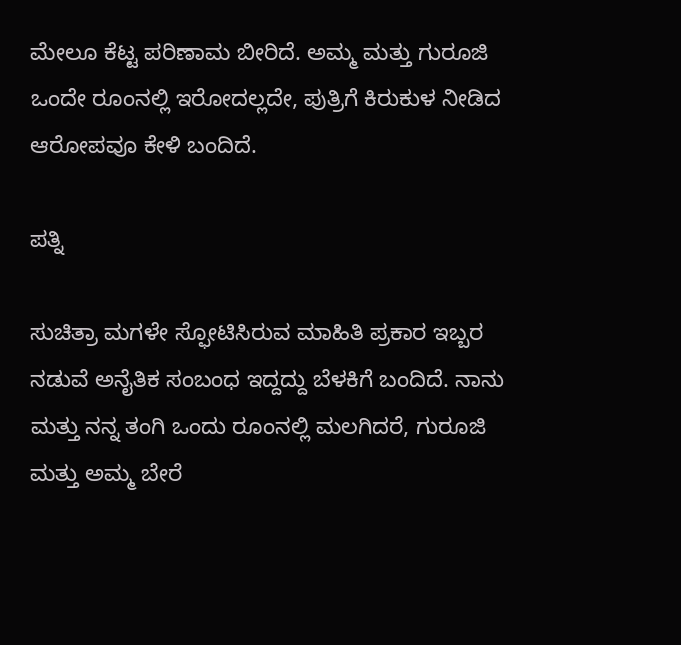ಮೇಲೂ ಕೆಟ್ಟ ಪರಿಣಾಮ ಬೀರಿದೆ. ಅಮ್ಮ ಮತ್ತು ಗುರೂಜಿ ಒಂದೇ ರೂಂನಲ್ಲಿ ಇರೋದಲ್ಲದೇ, ಪುತ್ರಿಗೆ ಕಿರುಕುಳ ನೀಡಿದ ಆರೋಪವೂ ಕೇಳಿ ಬಂದಿದೆ.

ಪತ್ನಿ

ಸುಚಿತ್ರಾ ಮಗಳೇ ಸ್ಫೋಟಿಸಿರುವ ಮಾಹಿತಿ ಪ್ರಕಾರ ಇಬ್ಬರ ನಡುವೆ ಅನೈತಿಕ ಸಂಬಂಧ ಇದ್ದದ್ದು ಬೆಳಕಿಗೆ ಬಂದಿದೆ. ನಾನು ಮತ್ತು ನನ್ನ ತಂಗಿ ಒಂದು ರೂಂನಲ್ಲಿ ಮಲಗಿದರೆ, ಗುರೂಜಿ ಮತ್ತು ಅಮ್ಮ ಬೇರೆ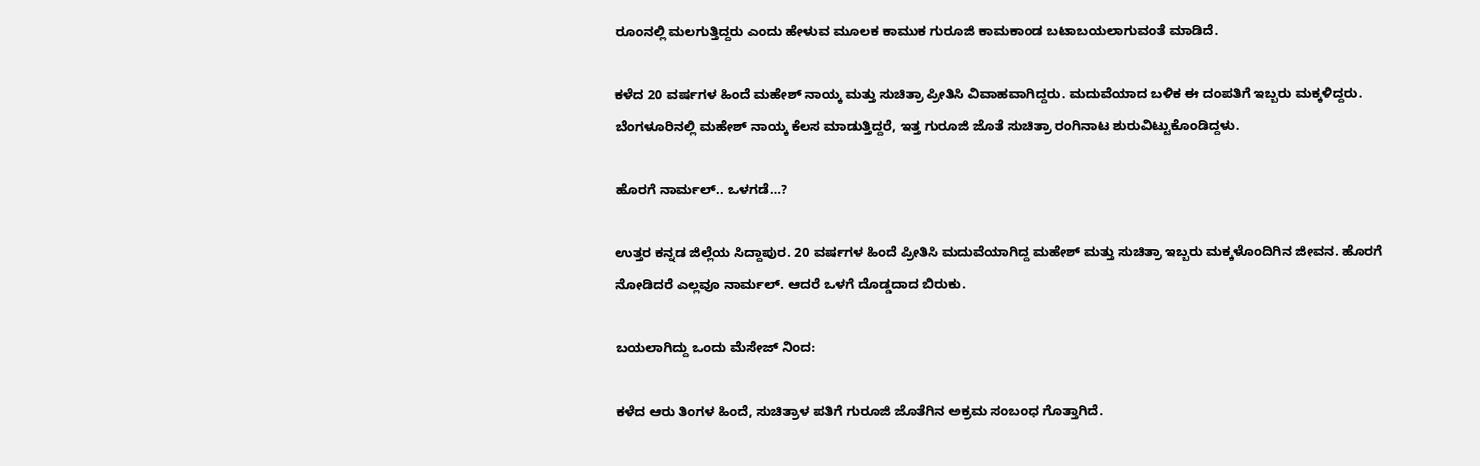ರೂಂನಲ್ಲಿ ಮಲಗುತ್ತಿದ್ದರು ಎಂದು ಹೇಳುವ ಮೂಲಕ ಕಾಮುಕ ಗುರೂಜಿ ಕಾಮಕಾಂಡ ಬಟಾಬಯಲಾಗುವಂತೆ ಮಾಡಿದೆ.

ಕಳೆದ 20 ವರ್ಷಗಳ ಹಿಂದೆ ಮಹೇಶ್ ನಾಯ್ಕ ಮತ್ತು ಸುಚಿತ್ರಾ ಪ್ರೀತಿಸಿ ವಿವಾಹವಾಗಿದ್ದರು. ಮದುವೆಯಾದ ಬಳಿಕ ಈ ದಂಪತಿಗೆ ಇಬ್ಬರು ಮಕ್ಕಳಿದ್ದರು. ಬೆಂಗಳೂರಿನಲ್ಲಿ ಮಹೇಶ್ ನಾಯ್ಕ ಕೆಲಸ ಮಾಡುತ್ತಿದ್ದರೆ, ಇತ್ತ ಗುರೂಜಿ ಜೊತೆ ಸುಚಿತ್ರಾ ರಂಗಿನಾಟ ಶುರುವಿಟ್ಟುಕೊಂಡಿದ್ದಳು.

ಹೊರಗೆ ನಾರ್ಮಲ್.. ಒಳಗಡೆ…?

ಉತ್ತರ ಕನ್ನಡ ಜಿಲ್ಲೆಯ ಸಿದ್ದಾಪುರ. 20 ವರ್ಷಗಳ ಹಿಂದೆ ಪ್ರೀತಿಸಿ ಮದುವೆಯಾಗಿದ್ದ ಮಹೇಶ್ ಮತ್ತು ಸುಚಿತ್ರಾ ಇಬ್ಬರು ಮಕ್ಕಳೊಂದಿಗಿನ ಜೀವನ. ಹೊರಗೆ ನೋಡಿದರೆ ಎಲ್ಲವೂ ನಾರ್ಮಲ್. ಆದರೆ ಒಳಗೆ ದೊಡ್ಡದಾದ ಬಿರುಕು.

ಬಯಲಾಗಿದ್ದು ಒಂದು ಮೆಸೇಜ್ ನಿಂದ:

ಕಳೆದ ಆರು ತಿಂಗಳ ಹಿಂದೆ, ಸುಚಿತ್ರಾಳ ಪತಿಗೆ ಗುರೂಜಿ ಜೊತೆಗಿನ ಅಕ್ರಮ ಸಂಬಂಧ ಗೊತ್ತಾಗಿದೆ.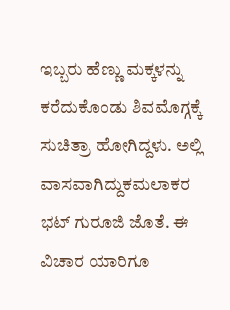ಇಬ್ಬರು ಹೆಣ್ಣು ಮಕ್ಕಳನ್ನು ಕರೆದುಕೊಂಡು ಶಿವಮೊಗ್ಗಕ್ಕೆ ಸುಚಿತ್ರಾ ಹೋಗಿದ್ದಳು. ಅಲ್ಲಿ ವಾಸವಾಗಿದ್ದುಕಮಲಾಕರ ಭಟ್ ಗುರೂಜಿ ಜೊತೆ. ಈ ವಿಚಾರ ಯಾರಿಗೂ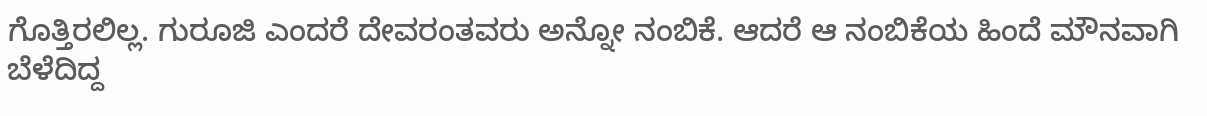ಗೊತ್ತಿರಲಿಲ್ಲ. ಗುರೂಜಿ ಎಂದರೆ ದೇವರಂತವರು ಅನ್ನೋ ನಂಬಿಕೆ. ಆದರೆ ಆ ನಂಬಿಕೆಯ ಹಿಂದೆ ಮೌನವಾಗಿ ಬೆಳೆದಿದ್ದ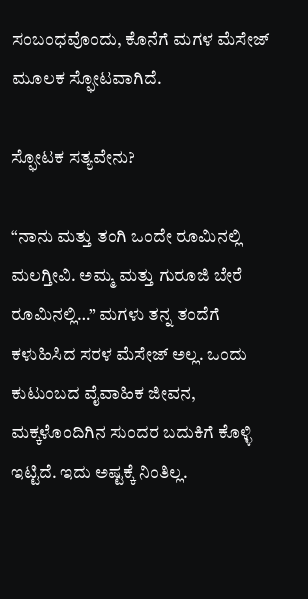ಸಂಬಂಧವೊಂದು, ಕೊನೆಗೆ ಮಗಳ ಮೆಸೇಜ್ ಮೂಲಕ ಸ್ಫೋಟವಾಗಿದೆ.

ಸ್ಫೋಟಕ ಸತ್ಯವೇನು?

“ನಾನು ಮತ್ತು ತಂಗಿ ಒಂದೇ ರೂಮಿನಲ್ಲಿ ಮಲಗ್ತೀವಿ. ಅಮ್ಮ ಮತ್ತು ಗುರೂಜಿ ಬೇರೆ ರೂಮಿನಲ್ಲಿ…” ಮಗಳು ತನ್ನ ತಂದೆಗೆ ಕಳುಹಿಸಿದ ಸರಳ ಮೆಸೇಜ್ ಅಲ್ಲ. ಒಂದು ಕುಟುಂಬದ ವೈವಾಹಿಕ ಜೀವನ, ಮಕ್ಕಳೊಂದಿಗಿನ ಸುಂದರ ಬದುಕಿಗೆ ಕೊಳ್ಳಿ ಇಟ್ಟಿದೆ. ಇದು ಅಷ್ಟಕ್ಕೆ ನಿಂತಿಲ್ಲ.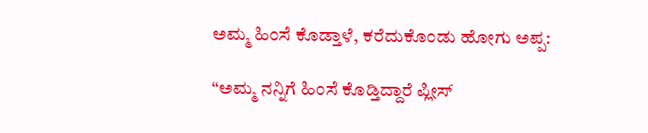ಅಮ್ಮ ಹಿಂಸೆ ಕೊಡ್ತಾಳೆ, ಕರೆದುಕೊಂಡು ಹೋಗು ಅಪ್ಪ:

“ಅಮ್ಮ ನನ್ನಿಗೆ ಹಿಂಸೆ ಕೊಡ್ತಿದ್ದಾರೆ ಪ್ಲೀಸ್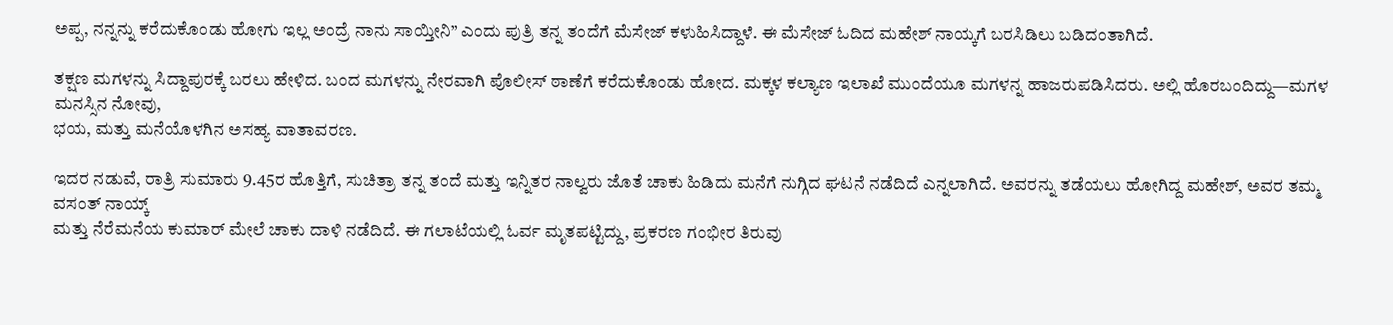ಅಪ್ಪ, ನನ್ನನ್ನು ಕರೆದುಕೊಂಡು ಹೋಗು ಇಲ್ಲ ಅಂದ್ರೆ ನಾನು ಸಾಯ್ತೀನಿ” ಎಂದು ಪುತ್ರಿ ತನ್ನ ತಂದೆಗೆ ಮೆಸೇಜ್ ಕಳುಹಿಸಿದ್ದಾಳೆ. ಈ ಮೆಸೇಜ್ ಓದಿದ ಮಹೇಶ್ ನಾಯ್ಕಗೆ ಬರಸಿಡಿಲು ಬಡಿದಂತಾಗಿದೆ.

ತಕ್ಷಣ ಮಗಳನ್ನು ಸಿದ್ದಾಪುರಕ್ಕೆ ಬರಲು ಹೇಳಿದ. ಬಂದ ಮಗಳನ್ನು ನೇರವಾಗಿ ಪೊಲೀಸ್ ಠಾಣೆಗೆ ಕರೆದುಕೊಂಡು ಹೋದ. ಮಕ್ಕಳ ಕಲ್ಯಾಣ ಇಲಾಖೆ ಮುಂದೆಯೂ ಮಗಳನ್ನ ಹಾಜರುಪಡಿಸಿದರು. ಅಲ್ಲಿ ಹೊರಬಂದಿದ್ದು—ಮಗಳ ಮನಸ್ಸಿನ ನೋವು,
ಭಯ, ಮತ್ತು ಮನೆಯೊಳಗಿನ ಅಸಹ್ಯ ವಾತಾವರಣ.

ಇದರ ನಡುವೆ, ರಾತ್ರಿ ಸುಮಾರು 9.45ರ ಹೊತ್ತಿಗೆ, ಸುಚಿತ್ರಾ ತನ್ನ ತಂದೆ ಮತ್ತು ಇನ್ನಿತರ ನಾಲ್ವರು ಜೊತೆ ಚಾಕು ಹಿಡಿದು ಮನೆಗೆ ನುಗ್ಗಿದ ಘಟನೆ ನಡೆದಿದೆ ಎನ್ನಲಾಗಿದೆ. ಅವರನ್ನು ತಡೆಯಲು ಹೋಗಿದ್ದ ಮಹೇಶ್, ಅವರ ತಮ್ಮ ವಸಂತ್ ನಾಯ್ಕ್
ಮತ್ತು ನೆರೆಮನೆಯ ಕುಮಾರ್ ಮೇಲೆ ಚಾಕು ದಾಳಿ ನಡೆದಿದೆ. ಈ ಗಲಾಟೆಯಲ್ಲಿ ಓರ್ವ ಮೃತಪಟ್ಟಿದ್ದು, ಪ್ರಕರಣ ಗಂಭೀರ ತಿರುವು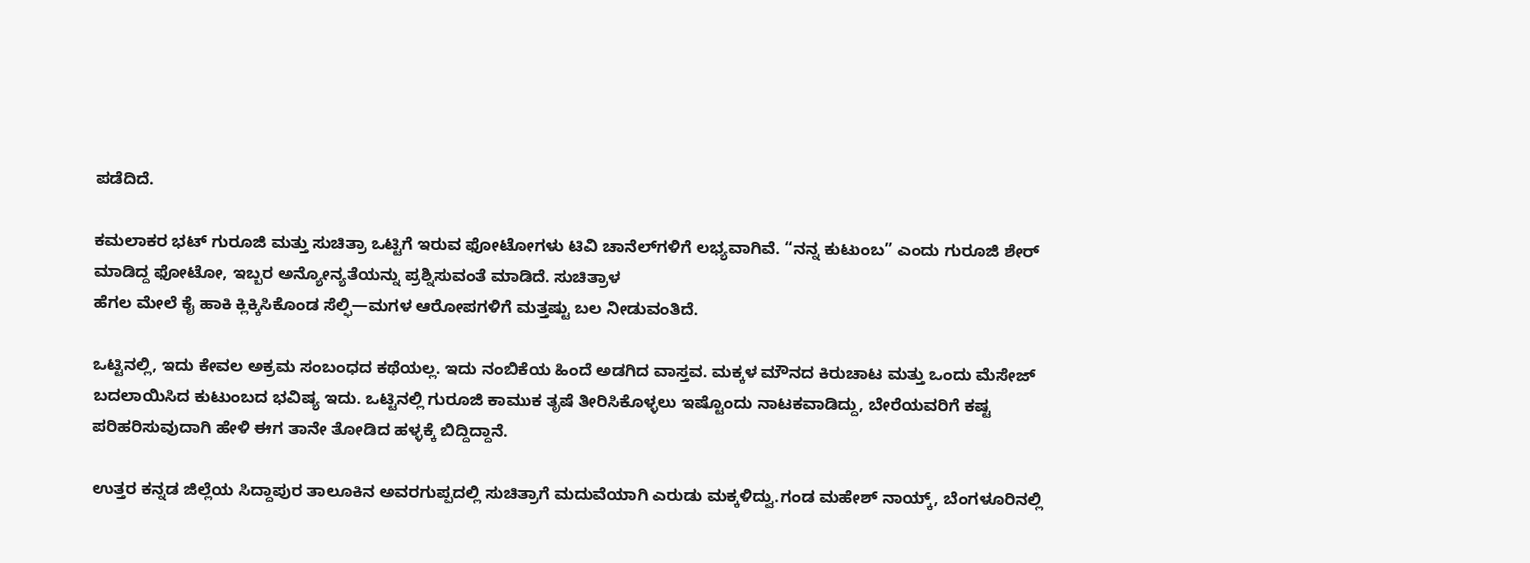ಪಡೆದಿದೆ.

ಕಮಲಾಕರ ಭಟ್ ಗುರೂಜಿ ಮತ್ತು ಸುಚಿತ್ರಾ ಒಟ್ಟಿಗೆ ಇರುವ ಫೋಟೋಗಳು ಟಿವಿ ಚಾನೆಲ್‌ಗಳಿಗೆ ಲಭ್ಯವಾಗಿವೆ. “ನನ್ನ ಕುಟುಂಬ” ಎಂದು ಗುರೂಜಿ ಶೇರ್ ಮಾಡಿದ್ದ ಫೋಟೋ, ಇಬ್ಬರ ಅನ್ಯೋನ್ಯತೆಯನ್ನು ಪ್ರಶ್ನಿಸುವಂತೆ ಮಾಡಿದೆ. ಸುಚಿತ್ರಾಳ
ಹೆಗಲ ಮೇಲೆ ಕೈ ಹಾಕಿ ಕ್ಲಿಕ್ಕಿಸಿಕೊಂಡ ಸೆಲ್ಫಿ—ಮಗಳ ಆರೋಪಗಳಿಗೆ ಮತ್ತಷ್ಟು ಬಲ ನೀಡುವಂತಿದೆ.

ಒಟ್ಟಿನಲ್ಲಿ, ಇದು ಕೇವಲ ಅಕ್ರಮ ಸಂಬಂಧದ ಕಥೆಯಲ್ಲ. ಇದು ನಂಬಿಕೆಯ ಹಿಂದೆ ಅಡಗಿದ ವಾಸ್ತವ. ಮಕ್ಕಳ ಮೌನದ ಕಿರುಚಾಟ ಮತ್ತು ಒಂದು ಮೆಸೇಜ್ ಬದಲಾಯಿಸಿದ ಕುಟುಂಬದ ಭವಿಷ್ಯ ಇದು. ಒಟ್ಟಿನಲ್ಲಿ ಗುರೂಜಿ ಕಾಮುಕ ತೃಷೆ ತೀರಿಸಿಕೊಳ್ಳಲು ಇಷ್ಟೊಂದು ನಾಟಕವಾಡಿದ್ದು, ಬೇರೆಯವರಿಗೆ ಕಷ್ಟ ಪರಿಹರಿಸುವುದಾಗಿ ಹೇಳಿ ಈಗ ತಾನೇ ತೋಡಿದ ಹಳ್ಳಕ್ಕೆ ಬಿದ್ದಿದ್ದಾನೆ.

ಉತ್ತರ ಕನ್ನಡ ಜಿಲ್ಲೆಯ ಸಿದ್ದಾಪುರ ತಾಲೂಕಿನ ಅವರಗುಪ್ಪದಲ್ಲಿ ಸುಚಿತ್ರಾಗೆ ಮದುವೆಯಾಗಿ ಎರುಡು ಮಕ್ಕಳಿದ್ವು.ಗಂಡ ಮಹೇಶ್ ನಾಯ್ಕ್, ಬೆಂಗಳೂರಿನಲ್ಲಿ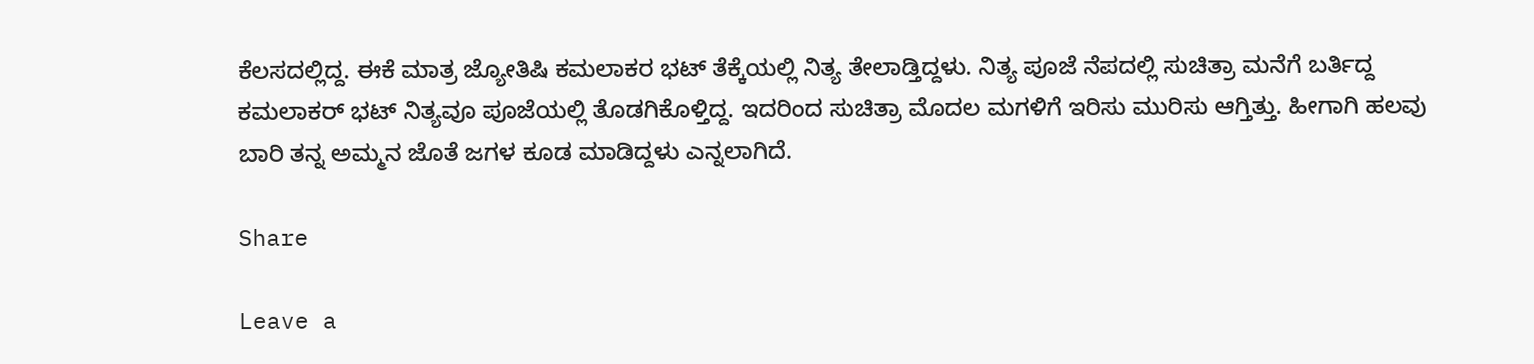ಕೆಲಸದಲ್ಲಿದ್ದ. ಈಕೆ ಮಾತ್ರ ಜ್ಯೋತಿಷಿ ಕಮಲಾಕರ ಭಟ್ ತೆಕ್ಕೆಯಲ್ಲಿ ನಿತ್ಯ ತೇಲಾಡ್ತಿದ್ದಳು. ನಿತ್ಯ ಪೂಜೆ ನೆಪದಲ್ಲಿ ಸುಚಿತ್ರಾ ಮನೆಗೆ ಬರ್ತಿದ್ದ ಕಮಲಾಕರ್ ಭಟ್ ನಿತ್ಯವೂ ಪೂಜೆಯಲ್ಲಿ ತೊಡಗಿಕೊಳ್ತಿದ್ದ. ಇದರಿಂದ ಸುಚಿತ್ರಾ ಮೊದಲ ಮಗಳಿಗೆ ಇರಿಸು ಮುರಿಸು ಆಗ್ತಿತ್ತು. ಹೀಗಾಗಿ ಹಲವು ಬಾರಿ ತನ್ನ ಅಮ್ಮನ ಜೊತೆ ಜಗಳ ಕೂಡ ಮಾಡಿದ್ದಳು ಎನ್ನಲಾಗಿದೆ.

Share

Leave a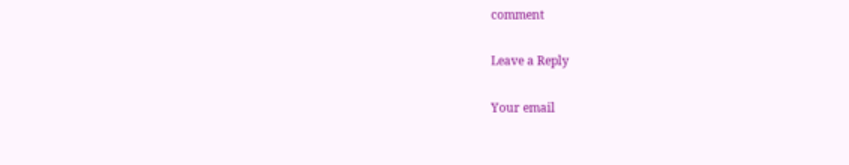comment

Leave a Reply

Your email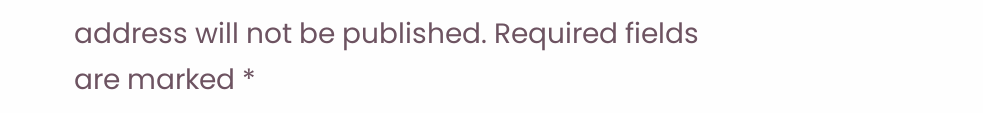address will not be published. Required fields are marked *